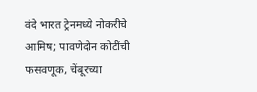वंदे भारत ट्रेनमध्ये नोकरीचे आमिष; पावणेदोन कोटींची फसवणूक, चेंबूरच्या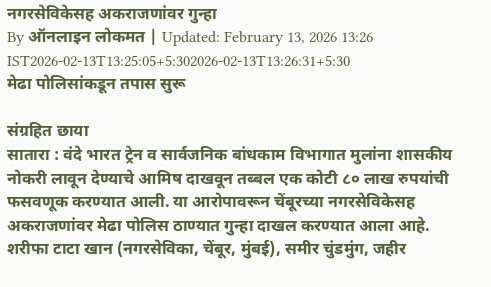नगरसेविकेसह अकराजणांवर गुन्हा
By ऑनलाइन लोकमत | Updated: February 13, 2026 13:26 IST2026-02-13T13:25:05+5:302026-02-13T13:26:31+5:30
मेढा पोलिसांकडून तपास सुरू

संग्रहित छाया
सातारा : वंदे भारत ट्रेन व सार्वजनिक बांधकाम विभागात मुलांना शासकीय नोकरी लावून देण्याचे आमिष दाखवून तब्बल एक कोटी ८० लाख रुपयांची फसवणूक करण्यात आली. या आरोपावरून चेंबूरच्या नगरसेविकेसह अकराजणांवर मेढा पोलिस ठाण्यात गुन्हा दाखल करण्यात आला आहे.
शरीफा टाटा खान (नगरसेविका, चेंबूर, मुंबई), समीर चुंडमुंग, जहीर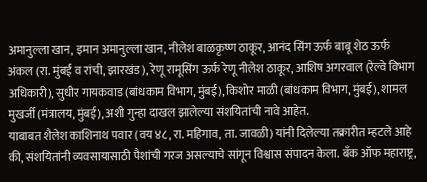अमानुल्ला खान, इमान अमानुल्ला खान, नीलेश बाळकृष्ण ठाकूर, आनंद सिंग ऊर्फ बाबू शेठ ऊर्फ अंकल (रा. मुंबई व रांची, झारखंड), रेणू रामूसिंग ऊर्फ रेणू नीलेश ठाकूर, आशिष अगरवाल (रेल्वे विभाग अधिकारी), सुधीर गायकवाड (बांधकाम विभाग, मुंबई), किशोर माळी (बांधकाम विभाग, मुंबई), शामल मुखर्जी (मंत्रालय, मुंबई), अशी गुन्हा दाखल झालेल्या संशयितांची नावे आहेत.
याबाबत शैलेश काशिनाथ पवार (वय ४८, रा. महिगाव, ता. जावळी) यांनी दिलेल्या तक्रारीत म्हटले आहे की, संशयितांनी व्यवसायासाठी पैशांची गरज असल्याचे सांगून विश्वास संपादन केला. बँक ऑफ महाराष्ट्र,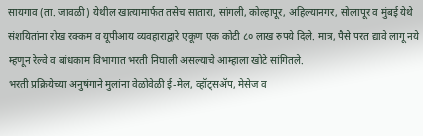सायगाव (ता. जावळी) येथील खात्यामार्फत तसेच सातारा, सांगली, कोल्हापूर, अहिल्यानगर, सोलापूर व मुंबई येथे संशयितांना रोख रक्कम व यूपीआय व्यवहाराद्वारे एकूण एक कोटी ८० लाख रुपये दिले. मात्र, पैसे परत द्यावे लागू नये म्हणून रेल्वे व बांधकाम विभागात भरती निघाली असल्याचे आम्हाला खोटे सांगितले.
भरती प्रक्रियेच्या अनुषंगाने मुलांना वेळोवेळी ई-मेल, व्हॉट्सॲप, मेसेज व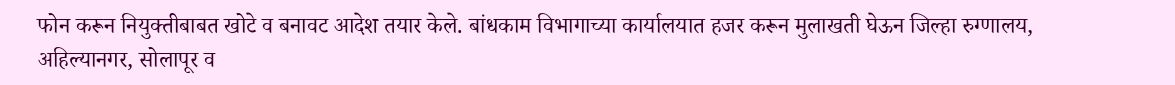फोन करून नियुक्तीबाबत खोटे व बनावट आदेश तयार केले. बांधकाम विभागाच्या कार्यालयात हजर करून मुलाखती घेऊन जिल्हा रुग्णालय, अहिल्यानगर, सोलापूर व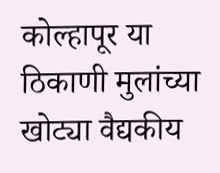कोल्हापूर या ठिकाणी मुलांच्या खोट्या वैद्यकीय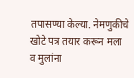तपासण्या केल्या. नेमणुकीचे खोटे पत्र तयार करून मला व मुलांना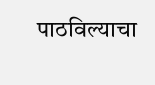पाठविल्याचा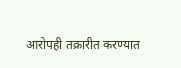आरोपही तक्रारीत करण्यात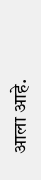आला आहे.